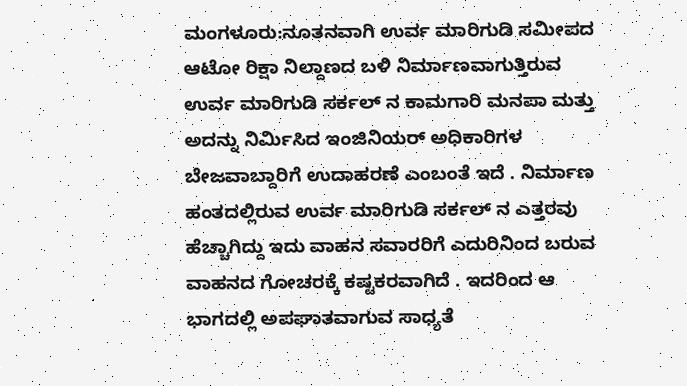ಮಂಗಳೂರು:ನೂತನವಾಗಿ ಉರ್ವ ಮಾರಿಗುಡಿ ಸಮೀಪದ ಆಟೋ ರಿಕ್ಷಾ ನಿಲ್ದಾಣದ ಬಳಿ ನಿರ್ಮಾಣವಾಗುತ್ತಿರುವ ಉರ್ವ ಮಾರಿಗುಡಿ ಸರ್ಕಲ್ ನ ಕಾಮಗಾರಿ ಮನಪಾ ಮತ್ತು ಅದನ್ನು ನಿರ್ಮಿಸಿದ ಇಂಜಿನಿಯರ್ ಅಧಿಕಾರಿಗಳ ಬೇಜವಾಬ್ದಾರಿಗೆ ಉದಾಹರಣೆ ಎಂಬಂತೆ ಇದೆ . ನಿರ್ಮಾಣ ಹಂತದಲ್ಲಿರುವ ಉರ್ವ ಮಾರಿಗುಡಿ ಸರ್ಕಲ್ ನ ಎತ್ತರವು ಹೆಚ್ಚಾಗಿದ್ದು ಇದು ವಾಹನ ಸವಾರರಿಗೆ ಎದುರಿನಿಂದ ಬರುವ ವಾಹನದ ಗೋಚರಕ್ಕೆ ಕಷ್ಟಕರವಾಗಿದೆ . ಇದರಿಂದ ಆ ಭಾಗದಲ್ಲಿ ಅಪಘಾತವಾಗುವ ಸಾಧ್ಯತೆ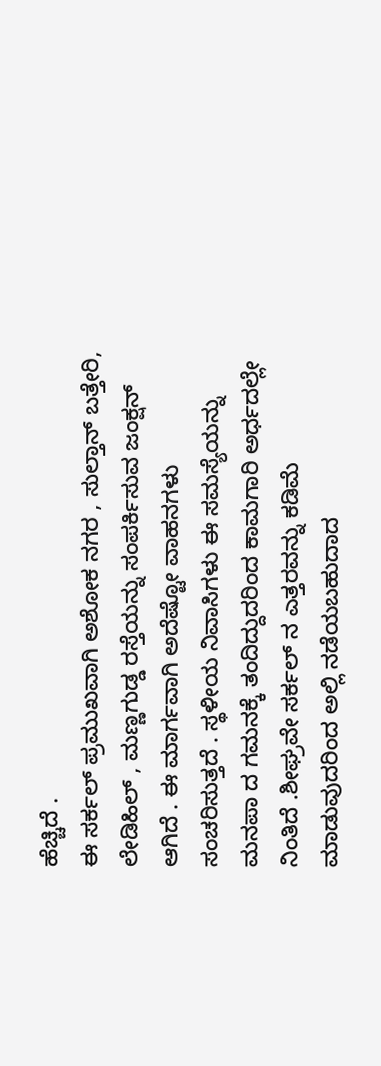ಹೆಚ್ಚಿದೆ .
ಈ ಸರ್ಕಲ್ ಪ್ರಮುಖವಾಗಿ ಅಶೋಕ ನಗರ , ಸುಲ್ತಾನ್ ಬತ್ತೇರಿ, ಲೇಡಿಹಿಲ್ , ಮಣ್ಣಗುಡ್ಡ ರಸ್ತೆಯನ್ನು ಸಂಪರ್ಕಿಸುವ ಜಂಕ್ಷನ್ ಆಗಿದೆ . ಈ ಮಾರ್ಗವಾಗಿ ಅದೆಷ್ಟೋ ವಾಹನಗಳು ಸಂಚರಿಸುತ್ತದೆ . ಸ್ಥಳೀಯ ನಿವಾಸಿಗಳು ಈ ಸಮಸ್ಯೆಯನ್ನು ಮನಪಾ ದ ಗಮನಕ್ಕೆ ತಂದಿದ್ದುದರಿಂದ ಕಾಮಗಾರಿ ಅರ್ಧದಲ್ಲೇ ನಿಂತಿದೆ .ಶೀಘ್ರವೇ ಸರ್ಕಲ್ ನ ಎತ್ತರವನ್ನು ಕಡಿಮೆ ಮಾಡುವುದರಿಂದ ಅಲ್ಲಿ ನಡೆಯಬಹುದಾದ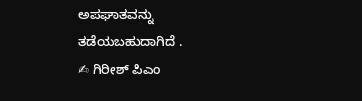ಅಪಘಾತವನ್ನು ತಡೆಯಬಹುದಾಗಿದೆ .
✍ ಗಿರೀಶ್ ಪಿಎಂ